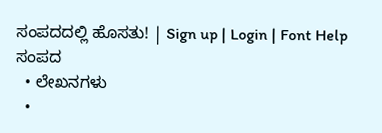ಸಂಪದದಲ್ಲಿ ಹೊಸತು! | Sign up | Login | Font Help
ಸಂಪದ
  • ಲೇಖನಗಳು
  •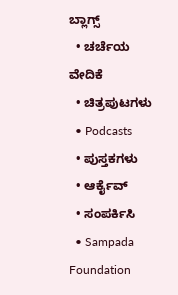ಬ್ಲಾಗ್ಸ್
  • ಚರ್ಚೆಯ ವೇದಿಕೆ
  • ಚಿತ್ರಪುಟಗಳು
  • Podcasts
  • ಪುಸ್ತಕಗಳು
  • ಆರ್ಕೈವ್
  • ಸಂಪರ್ಕಿಸಿ
  • Sampada Foundation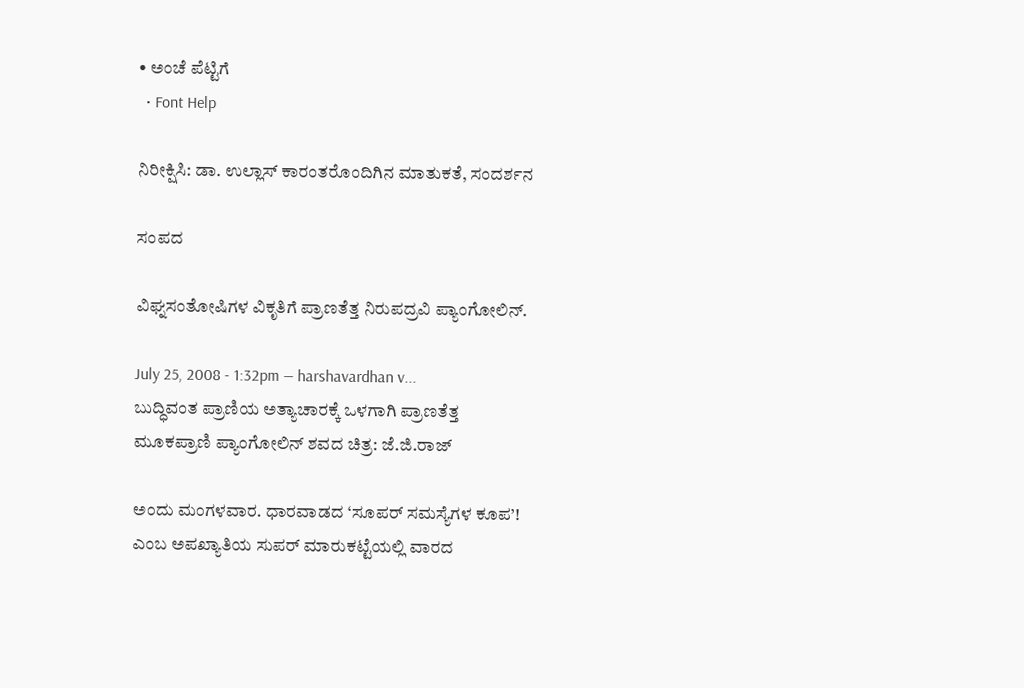• ಅಂಚೆ ಪೆಟ್ಟಿಗೆ
  • Font Help

ನಿರೀಕ್ಷಿಸಿ: ಡಾ. ಉಲ್ಲಾಸ್ ಕಾರಂತರೊಂದಿಗಿನ ಮಾತುಕತೆ, ಸಂದರ್ಶನ

ಸಂಪದ

ವಿಘ್ನಸಂತೋಷಿಗಳ ವಿಕೃತಿಗೆ ಪ್ರಾಣತೆತ್ತ ನಿರುಪದ್ರವಿ ಪ್ಯಾಂಗೋಲಿನ್.

July 25, 2008 - 1:32pm — harshavardhan v...
ಬುದ್ಧಿವಂತ ಪ್ರಾಣಿಯ ಅತ್ಯಾಚಾರಕ್ಕೆ ಒಳಗಾಗಿ ಪ್ರಾಣತೆತ್ತ ಮೂಕಪ್ರಾಣಿ ಪ್ಯಾಂಗೋಲಿನ್ ಶವದ ಚಿತ್ರ: ಜೆ.ಜಿ.ರಾಜ್

ಅಂದು ಮಂಗಳವಾರ. ಧಾರವಾಡದ ‘ಸೂಪರ್ ಸಮಸ್ಯೆಗಳ ಕೂಪ’! ಎಂಬ ಅಪಖ್ಯಾತಿಯ ಸುಪರ್ ಮಾರುಕಟ್ಟೆಯಲ್ಲಿ ವಾರದ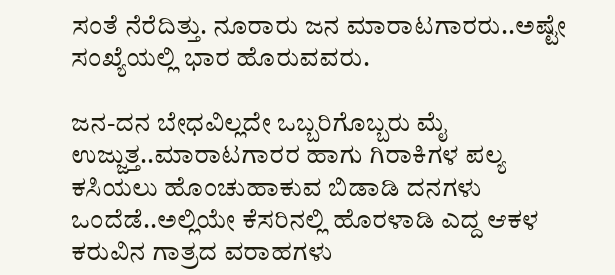ಸಂತೆ ನೆರೆದಿತ್ತು. ನೂರಾರು ಜನ ಮಾರಾಟಗಾರರು..ಅಷ್ಟೇ ಸಂಖ್ಯೆಯಲ್ಲಿ ಭಾರ ಹೊರುವವರು.

ಜನ-ದನ ಬೇಧವಿಲ್ಲದೇ ಒಬ್ಬರಿಗೊಬ್ಬರು ಮೈ ಉಜ್ಜುತ್ತ..ಮಾರಾಟಗಾರರ ಹಾಗು ಗಿರಾಕಿಗಳ ಪಲ್ಯ ಕಸಿಯಲು ಹೊಂಚುಹಾಕುವ ಬಿಡಾಡಿ ದನಗಳು ಒಂದೆಡೆ..ಅಲ್ಲಿಯೇ ಕೆಸರಿನಲ್ಲಿ ಹೊರಳಾಡಿ ಎದ್ದ ಆಕಳ ಕರುವಿನ ಗಾತ್ರದ ವರಾಹಗಳು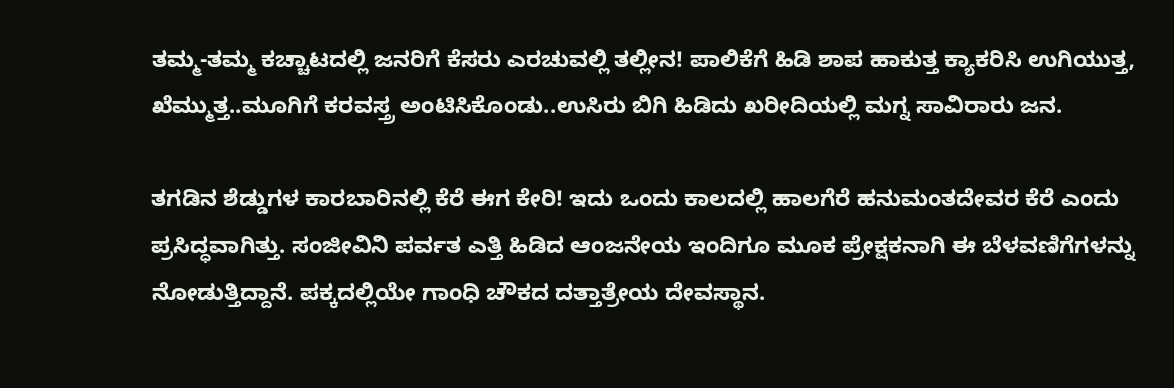ತಮ್ಮ-ತಮ್ಮ ಕಚ್ಚಾಟದಲ್ಲಿ ಜನರಿಗೆ ಕೆಸರು ಎರಚುವಲ್ಲಿ ತಲ್ಲೀನ! ಪಾಲಿಕೆಗೆ ಹಿಡಿ ಶಾಪ ಹಾಕುತ್ತ ಕ್ಯಾಕರಿಸಿ ಉಗಿಯುತ್ತ, ಖೆಮ್ಮುತ್ತ..ಮೂಗಿಗೆ ಕರವಸ್ತ್ರ ಅಂಟಿಸಿಕೊಂಡು..ಉಸಿರು ಬಿಗಿ ಹಿಡಿದು ಖರೀದಿಯಲ್ಲಿ ಮಗ್ನ ಸಾವಿರಾರು ಜನ.

ತಗಡಿನ ಶೆಡ್ಡುಗಳ ಕಾರಬಾರಿನಲ್ಲಿ ಕೆರೆ ಈಗ ಕೇರಿ! ಇದು ಒಂದು ಕಾಲದಲ್ಲಿ ಹಾಲಗೆರೆ ಹನುಮಂತದೇವರ ಕೆರೆ ಎಂದು ಪ್ರಸಿದ್ಧವಾಗಿತ್ತು. ಸಂಜೀವಿನಿ ಪರ್ವತ ಎತ್ತಿ ಹಿಡಿದ ಆಂಜನೇಯ ಇಂದಿಗೂ ಮೂಕ ಪ್ರೇಕ್ಷಕನಾಗಿ ಈ ಬೆಳವಣಿಗೆಗಳನ್ನು ನೋಡುತ್ತಿದ್ದಾನೆ. ಪಕ್ಕದಲ್ಲಿಯೇ ಗಾಂಧಿ ಚೌಕದ ದತ್ತಾತ್ರೇಯ ದೇವಸ್ಥಾನ.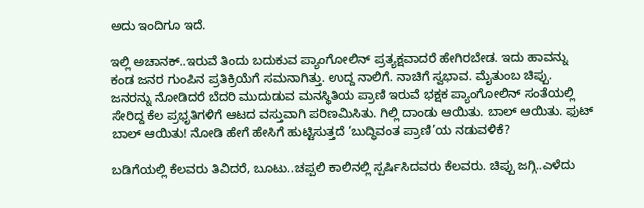ಅದು ಇಂದಿಗೂ ಇದೆ.

ಇಲ್ಲಿ ಅಚಾನಕ್..ಇರುವೆ ತಿಂದು ಬದುಕುವ ಪ್ಯಾಂಗೋಲಿನ್ ಪ್ರತ್ಯಕ್ಷವಾದರೆ ಹೇಗಿರಬೇಡ. ಇದು ಹಾವನ್ನು ಕಂಡ ಜನರ ಗುಂಪಿನ ಪ್ರತಿಕ್ರಿಯೆಗೆ ಸಮನಾಗಿತ್ತು. ಉದ್ದ ನಾಲಿಗೆ. ನಾಚಿಗೆ ಸ್ವಭಾವ. ಮೈತುಂಬ ಚಿಪ್ಪು. ಜನರನ್ನು ನೋಡಿದರೆ ಬೆದರಿ ಮುದುಡುವ ಮನಸ್ಥಿತಿಯ ಪ್ರಾಣಿ ಇರುವೆ ಭಕ್ಷಕ ಪ್ಯಾಂಗೋಲಿನ್ ಸಂತೆಯಲ್ಲಿ ಸೇರಿದ್ದ ಕೆಲ ಪ್ರಭೃತಿಗಳಿಗೆ ಆಟದ ವಸ್ತುವಾಗಿ ಪರಿಣಮಿಸಿತು. ಗಿಲ್ಲಿ ದಾಂಡು ಆಯಿತು. ಬಾಲ್ ಆಯಿತು. ಫುಟ್ ಬಾಲ್ ಆಯಿತು! ನೋಡಿ ಹೇಗೆ ಹೇಸಿಗೆ ಹುಟ್ಟಿಸುತ್ತದೆ ‘ಬುದ್ಧಿವಂತ ಪ್ರಾಣಿ’ಯ ನಡುವಳಿಕೆ?

ಬಡಿಗೆಯಲ್ಲಿ ಕೆಲವರು ತಿವಿದರೆ, ಬೂಟು..ಚಪ್ಪಲಿ ಕಾಲಿನಲ್ಲಿ ಸ್ಪರ್ಷಿಸಿದವರು ಕೆಲವರು. ಚಿಪ್ಪು ಜಗ್ಗಿ..ಎಳೆದು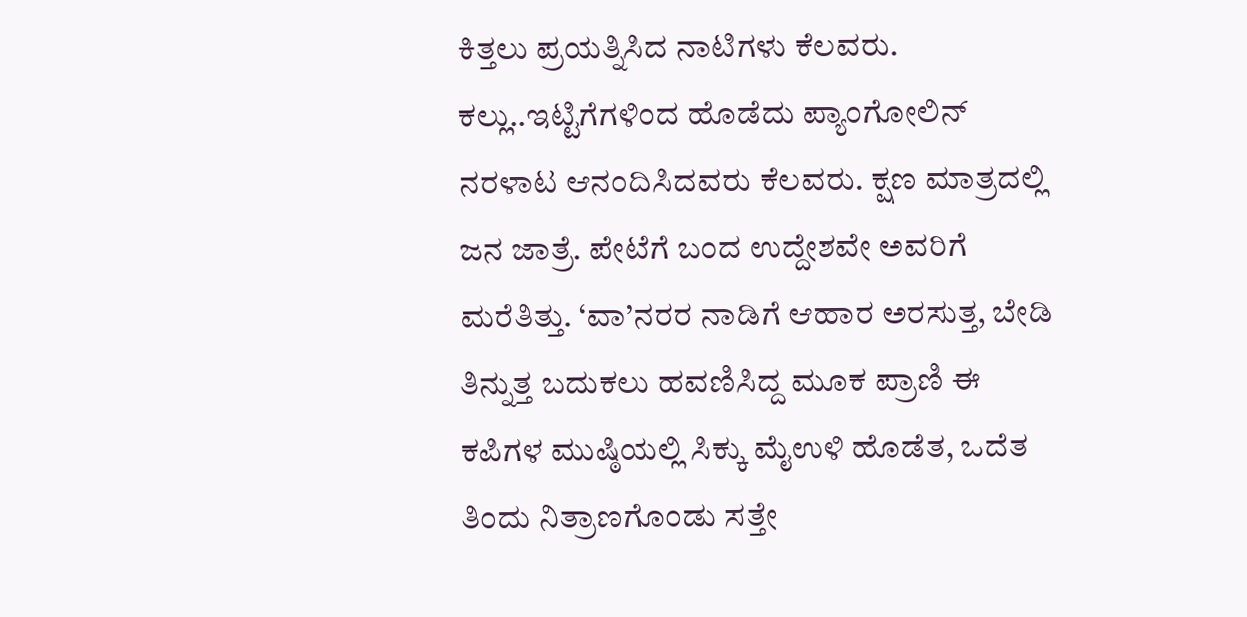ಕಿತ್ತಲು ಪ್ರಯತ್ನಿಸಿದ ನಾಟಿಗಳು ಕೆಲವರು. ಕಲ್ಲು..ಇಟ್ಟಿಗೆಗಳಿಂದ ಹೊಡೆದು ಪ್ಯಾಂಗೋಲಿನ್ ನರಳಾಟ ಆನಂದಿಸಿದವರು ಕೆಲವರು. ಕ್ಷಣ ಮಾತ್ರದಲ್ಲಿ ಜನ ಜಾತ್ರೆ. ಪೇಟೆಗೆ ಬಂದ ಉದ್ದೇಶವೇ ಅವರಿಗೆ ಮರೆತಿತ್ತು. ‘ವಾ’ನರರ ನಾಡಿಗೆ ಆಹಾರ ಅರಸುತ್ತ, ಬೇಡಿ ತಿನ್ನುತ್ತ ಬದುಕಲು ಹವಣಿಸಿದ್ದ ಮೂಕ ಪ್ರಾಣಿ ಈ ಕಪಿಗಳ ಮುಷ್ಠಿಯಲ್ಲಿ ಸಿಕ್ಕು ಮೈಉಳಿ ಹೊಡೆತ, ಒದೆತ ತಿಂದು ನಿತ್ರಾಣಗೊಂಡು ಸತ್ತೇ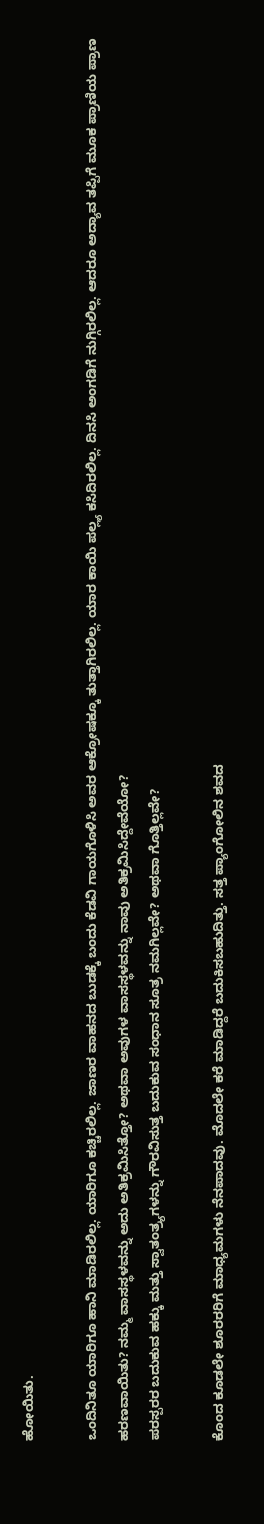ಹೋಯಿತು.

ಒಂದಿನಿತೂ ಯಾರಿಗೂ ಹಾನಿ ಮಾಡಿರಲಿಲ್ಲ. ಯಾರಿಗೂ ಕಚ್ಚಿರಲಿಲ್ಲ. ಜಾಣರ ವಾಹನದ ಬುಡಕ್ಕೆ ಬಂದು ಕೆಡವಿ ಗಾಯಗೊಳಿಸಿ ಅವರ ಆಕ್ರೋಷಕ್ಕೂ ತುತ್ತಾಗಿರಲಿಲ್ಲ. ಯಾರ ಕಾಯಿ ಪಲ್ಲ್ಯ ಕಸಿದಿರಲಿಲ್ಲ. ದಿನಸಿ ಅಂಗಡಿಗೆ ನುಗ್ಗಿರಲಿಲ್ಲ. ಆದರೂ ಅದ್ಯಾವ ತಪ್ಪಿಗೆ ಮೂಕ ಪ್ರಾಣಿಯ ಪ್ರಾಣ ಹರಣವಾಯಿತು? ನಮ್ಮ ವಾಸಸ್ಥಳವನ್ನು ಅದು ಅತಿಕ್ರಮಿಸಿತ್ತೋ? ಅಥವಾ ಅವುಗಳ ವಾಸಸ್ಥಳವನ್ನು ನಾವು ಅತಿಕ್ರಮಿಸಿದ್ದೇವೆಯೋ?
ಪರಸ್ಪರರ ಬದುಕುವ ಹಕ್ಕು ಮತ್ತು ಸ್ವಾತಂತ್ರ್ಯಗಳನ್ನು ಗೌರವಿಸುತ್ತ ಬದುಕುವ ಸಂಧಾನ ಸೂತ್ರ ನಮಗಿಲ್ಲವೇ? ಅಥವಾ ಗೊತ್ತಿಲ್ಲವೇ?

ಕೊಂದ ಕೂಡಲೇ ಶೂರರರಿಗೆ ಮಾಧ್ಯಮಗಳು ನೆನಪಾದವು. ಮೊದಲೇ ಕರೆ ಮಾಡಿದ್ದರೆ ಬದುಕಿಸಬಹುದಿತ್ತು. ಸತ್ತ ಪ್ಯಾಂಗೋಲಿನ ಶವದ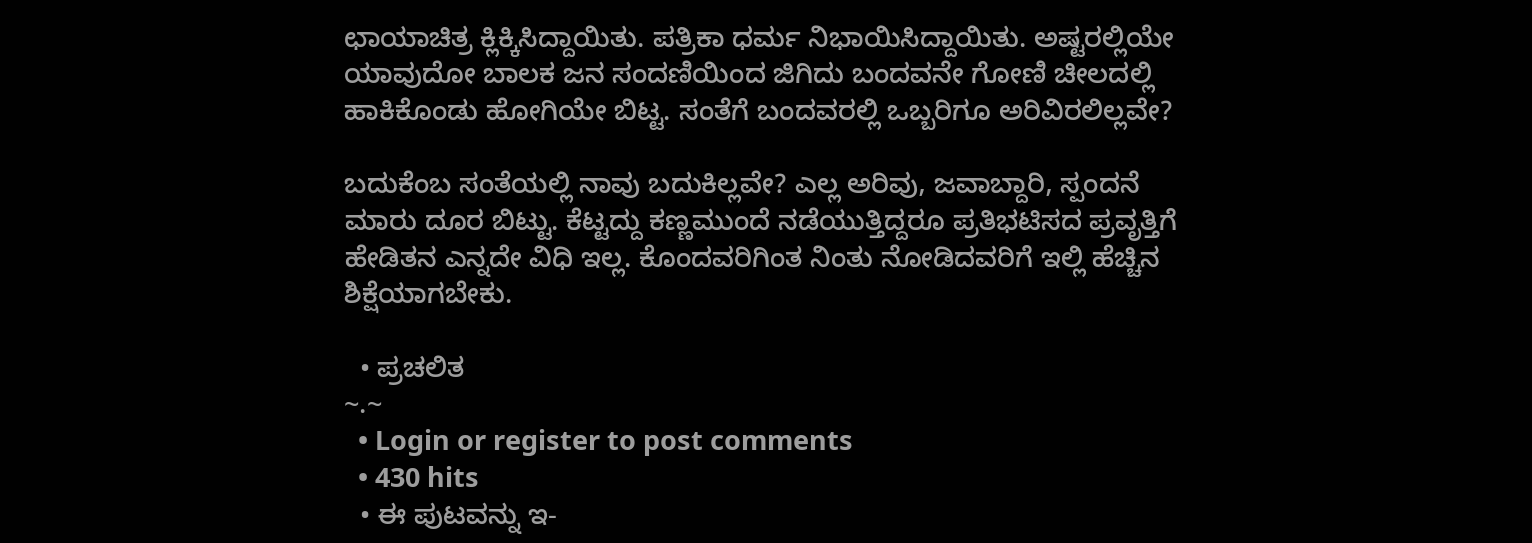ಛಾಯಾಚಿತ್ರ ಕ್ಲಿಕ್ಕಿಸಿದ್ದಾಯಿತು. ಪತ್ರಿಕಾ ಧರ್ಮ ನಿಭಾಯಿಸಿದ್ದಾಯಿತು. ಅಷ್ಟರಲ್ಲಿಯೇ ಯಾವುದೋ ಬಾಲಕ ಜನ ಸಂದಣಿಯಿಂದ ಜಿಗಿದು ಬಂದವನೇ ಗೋಣಿ ಚೀಲದಲ್ಲಿ ಹಾಕಿಕೊಂಡು ಹೋಗಿಯೇ ಬಿಟ್ಟ. ಸಂತೆಗೆ ಬಂದವರಲ್ಲಿ ಒಬ್ಬರಿಗೂ ಅರಿವಿರಲಿಲ್ಲವೇ?

ಬದುಕೆಂಬ ಸಂತೆಯಲ್ಲಿ ನಾವು ಬದುಕಿಲ್ಲವೇ? ಎಲ್ಲ ಅರಿವು, ಜವಾಬ್ದಾರಿ, ಸ್ಪಂದನೆ ಮಾರು ದೂರ ಬಿಟ್ಟು. ಕೆಟ್ಟದ್ದು ಕಣ್ಣಮುಂದೆ ನಡೆಯುತ್ತಿದ್ದರೂ ಪ್ರತಿಭಟಿಸದ ಪ್ರವೃತ್ತಿಗೆ ಹೇಡಿತನ ಎನ್ನದೇ ವಿಧಿ ಇಲ್ಲ. ಕೊಂದವರಿಗಿಂತ ನಿಂತು ನೋಡಿದವರಿಗೆ ಇಲ್ಲಿ ಹೆಚ್ಚಿನ ಶಿಕ್ಷೆಯಾಗಬೇಕು.

  • ಪ್ರಚಲಿತ
~.~
  • Login or register to post comments
  • 430 hits
  • ಈ ಪುಟವನ್ನು ಇ-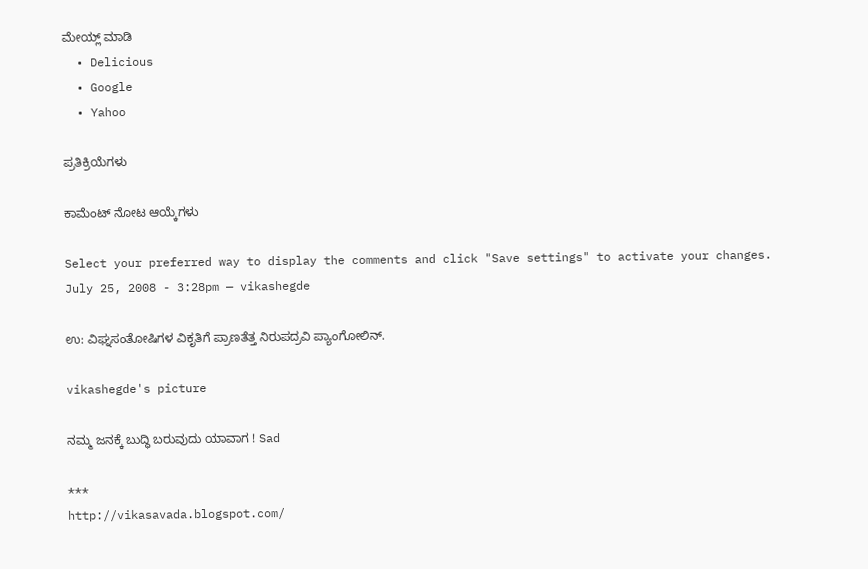ಮೇಯ್ಲ್ ಮಾಡಿ
  • Delicious
  • Google
  • Yahoo

ಪ್ರತಿಕ್ರಿಯೆಗಳು

ಕಾಮೆಂಟ್ ನೋಟ ಆಯ್ಕೆಗಳು

Select your preferred way to display the comments and click "Save settings" to activate your changes.
July 25, 2008 - 3:28pm — vikashegde

ಉ: ವಿಘ್ನಸಂತೋಷಿಗಳ ವಿಕೃತಿಗೆ ಪ್ರಾಣತೆತ್ತ ನಿರುಪದ್ರವಿ ಪ್ಯಾಂಗೋಲಿನ್.

vikashegde's picture

ನಮ್ಮ ಜನಕ್ಕೆ ಬುದ್ಧಿ ಬರುವುದು ಯಾವಾಗ ! Sad

***
http://vikasavada.blogspot.com/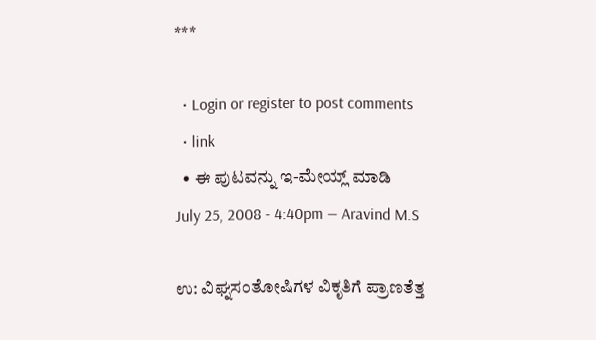***

  • Login or register to post comments
  • link
  • ಈ ಪುಟವನ್ನು ಇ-ಮೇಯ್ಲ್ ಮಾಡಿ
July 25, 2008 - 4:40pm — Aravind M.S

ಉ: ವಿಘ್ನಸಂತೋಷಿಗಳ ವಿಕೃತಿಗೆ ಪ್ರಾಣತೆತ್ತ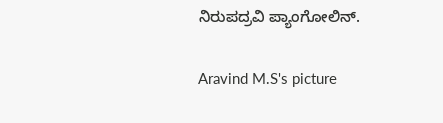ನಿರುಪದ್ರವಿ ಪ್ಯಾಂಗೋಲಿನ್.

Aravind M.S's picture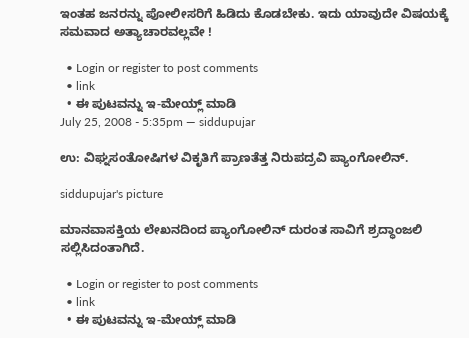ಇಂತಹ ಜನರನ್ನು ಪೋಲೀಸರಿಗೆ ಹಿಡಿದು ಕೊಡಬೇಕು. ಇದು ಯಾವುದೇ ವಿಷಯಕ್ಕೆ ಸಮವಾದ ಅತ್ಯಾಚಾರವಲ್ಲವೇ !

  • Login or register to post comments
  • link
  • ಈ ಪುಟವನ್ನು ಇ-ಮೇಯ್ಲ್ ಮಾಡಿ
July 25, 2008 - 5:35pm — siddupujar

ಉ: ವಿಘ್ನಸಂತೋಷಿಗಳ ವಿಕೃತಿಗೆ ಪ್ರಾಣತೆತ್ತ ನಿರುಪದ್ರವಿ ಪ್ಯಾಂಗೋಲಿನ್.

siddupujar's picture

ಮಾನವಾಸಕ್ತಿಯ ಲೇಖನದಿಂದ ಪ್ಯಾಂಗೋಲಿನ್ ದುರಂತ ಸಾವಿಗೆ ಶ್ರದ್ಧಾಂಜಲಿ ಸಲ್ಲಿಸಿದಂತಾಗಿದೆ.

  • Login or register to post comments
  • link
  • ಈ ಪುಟವನ್ನು ಇ-ಮೇಯ್ಲ್ ಮಾಡಿ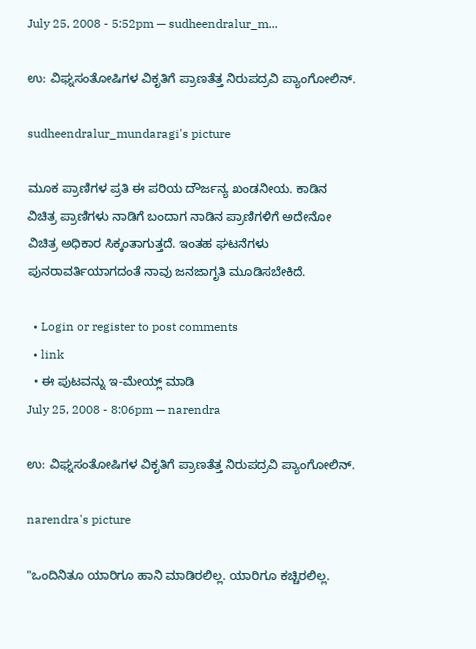July 25, 2008 - 5:52pm — sudheendralur_m...

ಉ: ವಿಘ್ನಸಂತೋಷಿಗಳ ವಿಕೃತಿಗೆ ಪ್ರಾಣತೆತ್ತ ನಿರುಪದ್ರವಿ ಪ್ಯಾಂಗೋಲಿನ್.

sudheendralur_mundaragi's picture

ಮೂಕ ಪ್ರಾಣಿಗಳ ಪ್ರತಿ ಈ ಪರಿಯ ದೌರ್ಜನ್ಯ ಖಂಡನೀಯ. ಕಾಡಿನ ವಿಚಿತ್ರ ಪ್ರಾಣಿಗಳು ನಾಡಿಗೆ ಬಂದಾಗ ನಾಡಿನ ಪ್ರಾಣಿಗಳಿಗೆ ಅದೇನೋ ವಿಚಿತ್ರ ಅಧಿಕಾರ ಸಿಕ್ಕಂತಾಗುತ್ತದೆ. ಇಂತಹ ಘಟನೆಗಳು ಪುನರಾವರ್ತಿಯಾಗದಂತೆ ನಾವು ಜನಜಾಗೃತಿ ಮೂಡಿಸಬೇಕಿದೆ.

  • Login or register to post comments
  • link
  • ಈ ಪುಟವನ್ನು ಇ-ಮೇಯ್ಲ್ ಮಾಡಿ
July 25, 2008 - 8:06pm — narendra

ಉ: ವಿಘ್ನಸಂತೋಷಿಗಳ ವಿಕೃತಿಗೆ ಪ್ರಾಣತೆತ್ತ ನಿರುಪದ್ರವಿ ಪ್ಯಾಂಗೋಲಿನ್.

narendra's picture

"ಒಂದಿನಿತೂ ಯಾರಿಗೂ ಹಾನಿ ಮಾಡಿರಲಿಲ್ಲ. ಯಾರಿಗೂ ಕಚ್ಚಿರಲಿಲ್ಲ.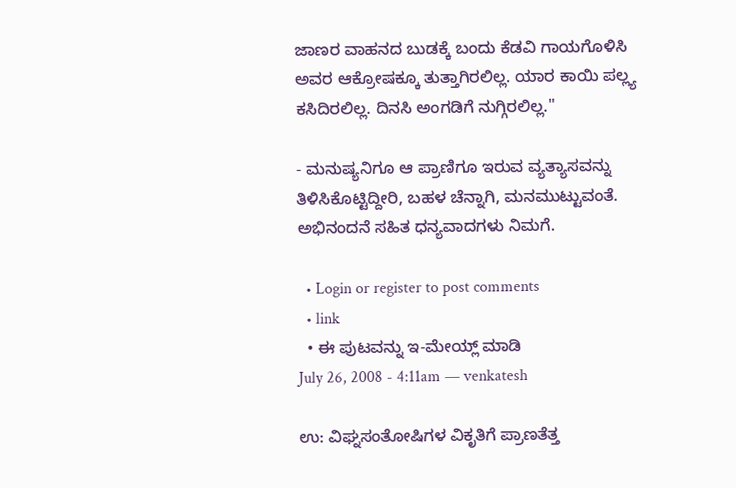ಜಾಣರ ವಾಹನದ ಬುಡಕ್ಕೆ ಬಂದು ಕೆಡವಿ ಗಾಯಗೊಳಿಸಿ ಅವರ ಆಕ್ರೋಷಕ್ಕೂ ತುತ್ತಾಗಿರಲಿಲ್ಲ. ಯಾರ ಕಾಯಿ ಪಲ್ಲ್ಯ ಕಸಿದಿರಲಿಲ್ಲ. ದಿನಸಿ ಅಂಗಡಿಗೆ ನುಗ್ಗಿರಲಿಲ್ಲ."

- ಮನುಷ್ಯನಿಗೂ ಆ ಪ್ರಾಣಿಗೂ ಇರುವ ವ್ಯತ್ಯಾಸವನ್ನು ತಿಳಿಸಿಕೊಟ್ಟಿದ್ದೀರಿ, ಬಹಳ ಚೆನ್ನಾಗಿ, ಮನಮುಟ್ಟುವಂತೆ. ಅಭಿನಂದನೆ ಸಹಿತ ಧನ್ಯವಾದಗಳು ನಿಮಗೆ.

  • Login or register to post comments
  • link
  • ಈ ಪುಟವನ್ನು ಇ-ಮೇಯ್ಲ್ ಮಾಡಿ
July 26, 2008 - 4:11am — venkatesh

ಉ: ವಿಘ್ನಸಂತೋಷಿಗಳ ವಿಕೃತಿಗೆ ಪ್ರಾಣತೆತ್ತ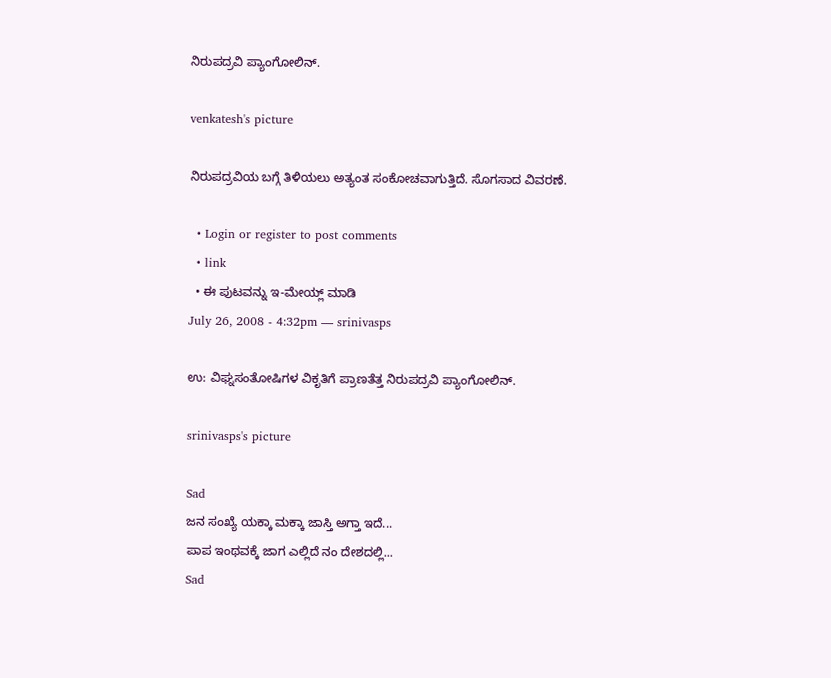ನಿರುಪದ್ರವಿ ಪ್ಯಾಂಗೋಲಿನ್.

venkatesh's picture

ನಿರುಪದ್ರವಿಯ ಬಗ್ಗೆ ತಿಳಿಯಲು ಅತ್ಯಂತ ಸಂಕೋಚವಾಗುತ್ತಿದೆ. ಸೊಗಸಾದ ವಿವರಣೆ.

  • Login or register to post comments
  • link
  • ಈ ಪುಟವನ್ನು ಇ-ಮೇಯ್ಲ್ ಮಾಡಿ
July 26, 2008 - 4:32pm — srinivasps

ಉ: ವಿಘ್ನಸಂತೋಷಿಗಳ ವಿಕೃತಿಗೆ ಪ್ರಾಣತೆತ್ತ ನಿರುಪದ್ರವಿ ಪ್ಯಾಂಗೋಲಿನ್.

srinivasps's picture

Sad
ಜನ ಸಂಖ್ಯೆ ಯಕ್ಕಾ ಮಕ್ಕಾ ಜಾಸ್ತಿ ಅಗ್ತಾ ಇದೆ...
ಪಾಪ ಇಂಥವಕ್ಕೆ ಜಾಗ ಎಲ್ಲಿದೆ ನಂ ದೇಶದಲ್ಲಿ...
Sad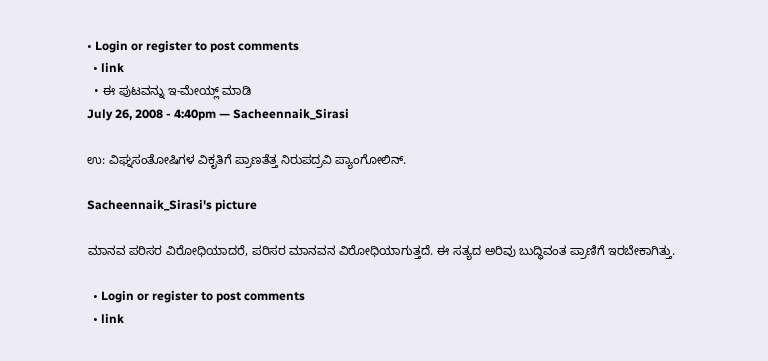• Login or register to post comments
  • link
  • ಈ ಪುಟವನ್ನು ಇ-ಮೇಯ್ಲ್ ಮಾಡಿ
July 26, 2008 - 4:40pm — Sacheennaik_Sirasi

ಉ: ವಿಘ್ನಸಂತೋಷಿಗಳ ವಿಕೃತಿಗೆ ಪ್ರಾಣತೆತ್ತ ನಿರುಪದ್ರವಿ ಪ್ಯಾಂಗೋಲಿನ್.

Sacheennaik_Sirasi's picture

ಮಾನವ ಪರಿಸರ ವಿರೋಧಿಯಾದರೆ, ಪರಿಸರ ಮಾನವನ ವಿರೋಧಿಯಾಗುತ್ತದೆ. ಈ ಸತ್ಯದ ಅರಿವು ಬುದ್ಧಿವಂತ ಪ್ರಾಣಿಗೆ ಇರಬೇಕಾಗಿತ್ತು.

  • Login or register to post comments
  • link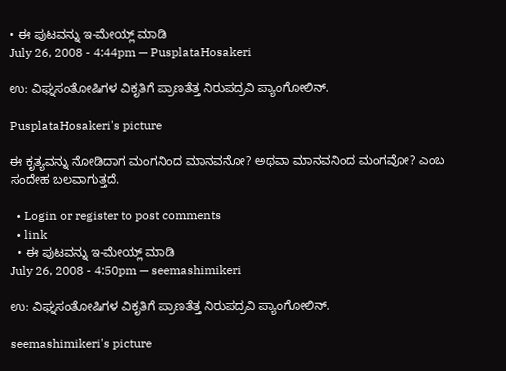• ಈ ಪುಟವನ್ನು ಇ-ಮೇಯ್ಲ್ ಮಾಡಿ
July 26, 2008 - 4:44pm — PusplataHosakeri

ಉ: ವಿಘ್ನಸಂತೋಷಿಗಳ ವಿಕೃತಿಗೆ ಪ್ರಾಣತೆತ್ತ ನಿರುಪದ್ರವಿ ಪ್ಯಾಂಗೋಲಿನ್.

PusplataHosakeri's picture

ಈ ಕೃತ್ಯವನ್ನು ನೋಡಿದಾಗ ಮಂಗನಿಂದ ಮಾನವನೋ? ಅಥವಾ ಮಾನವನಿಂದ ಮಂಗವೋ? ಎಂಬ ಸಂದೇಹ ಬಲವಾಗುತ್ತದೆ.

  • Login or register to post comments
  • link
  • ಈ ಪುಟವನ್ನು ಇ-ಮೇಯ್ಲ್ ಮಾಡಿ
July 26, 2008 - 4:50pm — seemashimikeri

ಉ: ವಿಘ್ನಸಂತೋಷಿಗಳ ವಿಕೃತಿಗೆ ಪ್ರಾಣತೆತ್ತ ನಿರುಪದ್ರವಿ ಪ್ಯಾಂಗೋಲಿನ್.

seemashimikeri's picture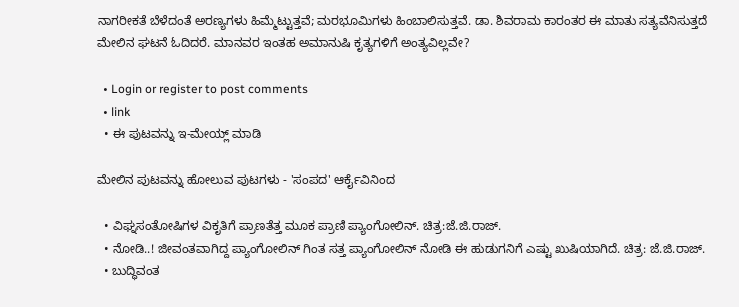ನಾಗರೀಕತೆ ಬೆಳೆದಂತೆ ಅರಣ್ಯಗಳು ಹಿಮ್ಮೆಟ್ಟುತ್ತವೆ; ಮರಭೂಮಿಗಳು ಹಿಂಬಾಲಿಸುತ್ತವೆ. ಡಾ. ಶಿವರಾಮ ಕಾರಂತರ ಈ ಮಾತು ಸತ್ಯವೆನಿಸುತ್ತದೆ ಮೇಲಿನ ಘಟನೆ ಓದಿದರೆ. ಮಾನವರ ಇಂತಹ ಅಮಾನುಷಿ ಕೃತ್ಯಗಳಿಗೆ ಅಂತ್ಯವಿಲ್ಲವೇ?

  • Login or register to post comments
  • link
  • ಈ ಪುಟವನ್ನು ಇ-ಮೇಯ್ಲ್ ಮಾಡಿ

ಮೇಲಿನ ಪುಟವನ್ನು ಹೋಲುವ ಪುಟಗಳು - 'ಸಂಪದ' ಆರ್ಕೈವಿನಿಂದ

  • ವಿಘ್ನಸಂತೋಷಿಗಳ ವಿಕೃತಿಗೆ ಪ್ರಾಣತೆತ್ತ ಮೂಕ ಪ್ರಾಣಿ ಪ್ಯಾಂಗೋಲಿನ್. ಚಿತ್ರ:ಜೆ.ಜಿ.ರಾಜ್.
  • ನೋಡಿ..! ಜೀವಂತವಾಗಿದ್ದ ಪ್ಯಾಂಗೋಲಿನ್ ಗಿಂತ ಸತ್ತ ಪ್ಯಾಂಗೋಲಿನ್ ನೋಡಿ ಈ ಹುಡುಗನಿಗೆ ಎಷ್ಟು ಖುಷಿಯಾಗಿದೆ. ಚಿತ್ರ: ಜೆ.ಜಿ.ರಾಜ್.
  • ಬುದ್ಧಿವಂತ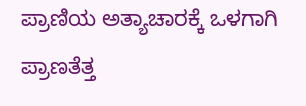ಪ್ರಾಣಿಯ ಅತ್ಯಾಚಾರಕ್ಕೆ ಒಳಗಾಗಿ ಪ್ರಾಣತೆತ್ತ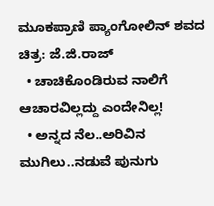ಮೂಕಪ್ರಾಣಿ ಪ್ಯಾಂಗೋಲಿನ್ ಶವದ ಚಿತ್ರ: ಜೆ.ಜಿ.ರಾಜ್
  • ಚಾಚಿಕೊಂಡಿರುವ ನಾಲಿಗೆ ಆಚಾರವಿಲ್ಲದ್ದು ಎಂದೇನಿಲ್ಲ!
  • ಅನ್ನದ ನೆಲ..ಅರಿವಿನ ಮುಗಿಲು..ನಡುವೆ ಪುನುಗು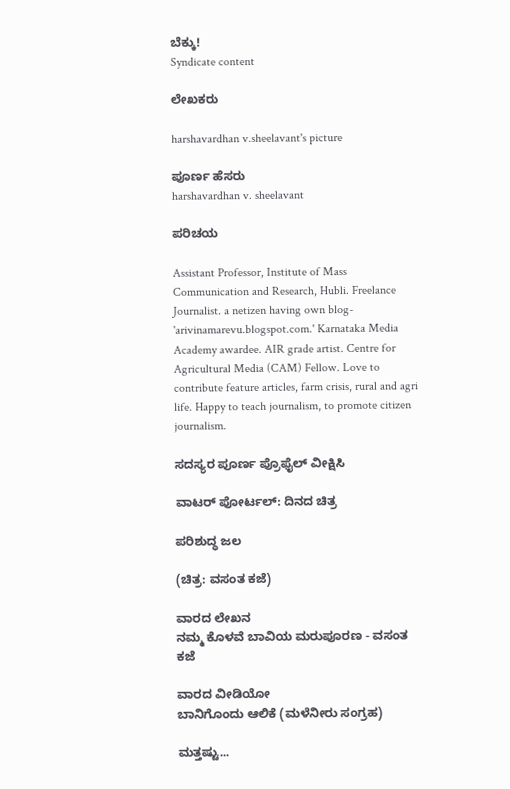ಬೆಕ್ಕು!
Syndicate content

ಲೇಖಕರು

harshavardhan v.sheelavant's picture

ಪೂರ್ಣ ಹೆಸರು
harshavardhan v. sheelavant

ಪರಿಚಯ

Assistant Professor, Institute of Mass Communication and Research, Hubli. Freelance Journalist. a netizen having own blog- 'arivinamarevu.blogspot.com.' Karnataka Media Academy awardee. AIR grade artist. Centre for Agricultural Media (CAM) Fellow. Love to contribute feature articles, farm crisis, rural and agri life. Happy to teach journalism, to promote citizen journalism.

ಸದಸ್ಯರ ಪೂರ್ಣ ಪ್ರೊಫೈಲ್ ವೀಕ್ಷಿಸಿ

ವಾಟರ್ ಪೋರ್ಟಲ್: ದಿನದ ಚಿತ್ರ

ಪರಿಶುದ್ಧ ಜಲ

(ಚಿತ್ರ: ವಸಂತ ಕಜೆ)

ವಾರದ ಲೇಖನ
ನಮ್ಮ ಕೊಳವೆ ಬಾವಿಯ ಮರುಪೂರಣ - ವಸಂತ ಕಜೆ

ವಾರದ ವೀಡಿಯೋ
ಬಾನಿಗೊಂದು ಆಲಿಕೆ (ಮಳೆನೀರು ಸಂಗ್ರಹ)

ಮತ್ತಷ್ಟು...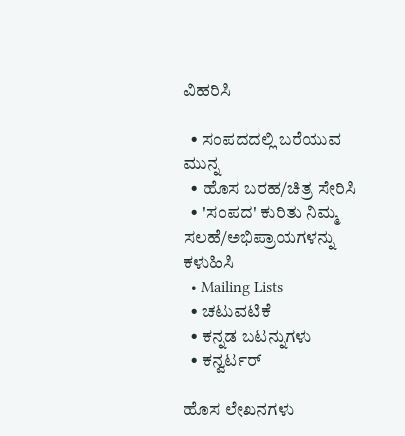ವಿಹರಿಸಿ

  • ಸಂಪದದಲ್ಲಿ ಬರೆಯುವ ಮುನ್ನ
  • ಹೊಸ ಬರಹ/ಚಿತ್ರ ಸೇರಿಸಿ
  • 'ಸಂಪದ' ಕುರಿತು ನಿಮ್ಮ ಸಲಹೆ/ಅಭಿಪ್ರಾಯಗಳನ್ನು ಕಳುಹಿಸಿ
  • Mailing Lists
  • ಚಟುವಟಿಕೆ
  • ಕನ್ನಡ ಬಟನ್ನುಗಳು
  • ಕನ್ವರ್ಟರ್

ಹೊಸ ಲೇಖನಗಳು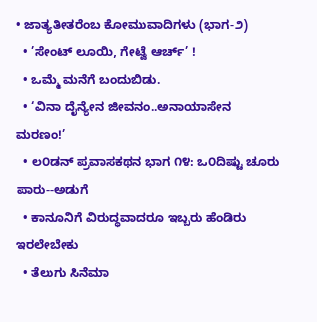• ಜಾತ್ಯತೀತರೆಂಬ ಕೋಮುವಾದಿಗಳು (ಭಾಗ-೨)
  • ’ಸೇಂಟ್ ಲೂಯಿ, ಗೇಟ್ವೆ ಆರ್ಚ್’ !
  • ಒಮ್ಮೆ ಮನೆಗೆ ಬಂದುಬಿಡು.
  • ‘ವಿನಾ ದೈನ್ಯೇನ ಜೀವನಂ..ಅನಾಯಾಸೇನ ಮರಣಂ!’
  • ಲ೦ಡನ್ ಪ್ರವಾಸಕಥನ ಭಾಗ ೧೪: ಒ೦ದಿಷ್ಟು ಚೂರು ಪಾರು--ಅಡುಗೆ
  • ಕಾನೂನಿಗೆ ವಿರುದ್ಧವಾದರೂ ಇಬ್ಬರು ಹೆಂಡಿರು ಇರಲೇಬೇಕು
  • ತೆಲುಗು ಸಿನೆಮಾ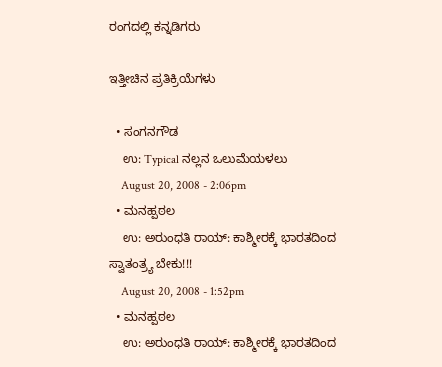ರಂಗದಲ್ಲಿ ಕನ್ನಡಿಗರು

ಇತ್ತೀಚಿನ ಪ್ರತಿಕ್ರಿಯೆಗಳು

  • ಸಂಗನಗೌಡ
    ಉ: Typical ನಲ್ಲನ ಒಲುಮೆಯಳಲು
    August 20, 2008 - 2:06pm
  • ಮನಹ್ಪಠಲ
    ಉ: ಅರುಂಧತಿ ರಾಯ್: ಕಾಶ್ಮೀರಕ್ಕೆ ಭಾರತದಿಂದ ಸ್ವಾತಂತ್ರ್ಯ ಬೇಕು!!!
    August 20, 2008 - 1:52pm
  • ಮನಹ್ಪಠಲ
    ಉ: ಅರುಂಧತಿ ರಾಯ್: ಕಾಶ್ಮೀರಕ್ಕೆ ಭಾರತದಿಂದ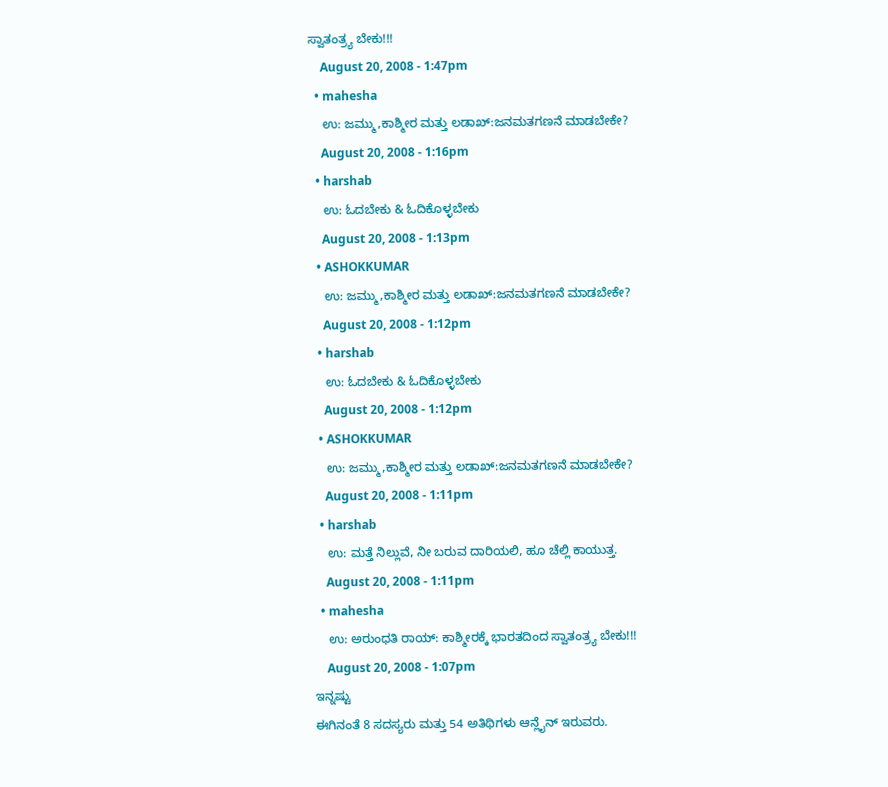ಸ್ವಾತಂತ್ರ್ಯ ಬೇಕು!!!
    August 20, 2008 - 1:47pm
  • mahesha
    ಉ: ಜಮ್ಮು,ಕಾಶ್ಮೀರ ಮತ್ತು ಲಡಾಖ್:ಜನಮತಗಣನೆ ಮಾಡಬೇಕೇ?
    August 20, 2008 - 1:16pm
  • harshab
    ಉ: ಓದಬೇಕು & ಓದಿಕೊಳ್ಳಬೇಕು
    August 20, 2008 - 1:13pm
  • ASHOKKUMAR
    ಉ: ಜಮ್ಮು,ಕಾಶ್ಮೀರ ಮತ್ತು ಲಡಾಖ್:ಜನಮತಗಣನೆ ಮಾಡಬೇಕೇ?
    August 20, 2008 - 1:12pm
  • harshab
    ಉ: ಓದಬೇಕು & ಓದಿಕೊಳ್ಳಬೇಕು
    August 20, 2008 - 1:12pm
  • ASHOKKUMAR
    ಉ: ಜಮ್ಮು,ಕಾಶ್ಮೀರ ಮತ್ತು ಲಡಾಖ್:ಜನಮತಗಣನೆ ಮಾಡಬೇಕೇ?
    August 20, 2008 - 1:11pm
  • harshab
    ಉ: ಮತ್ತೆ ನಿಲ್ಲುವೆ, ನೀ ಬರುವ ದಾರಿಯಲಿ, ಹೂ ಚೆಲ್ಲಿ ಕಾಯುತ್ತ.
    August 20, 2008 - 1:11pm
  • mahesha
    ಉ: ಅರುಂಧತಿ ರಾಯ್: ಕಾಶ್ಮೀರಕ್ಕೆ ಭಾರತದಿಂದ ಸ್ವಾತಂತ್ರ್ಯ ಬೇಕು!!!
    August 20, 2008 - 1:07pm
ಇನ್ನಷ್ಟು
ಈಗಿನಂತೆ 8 ಸದಸ್ಯರು ಮತ್ತು 54 ಅತಿಥಿಗಳು ಆನ್ಲೈನ್ ಇರುವರು.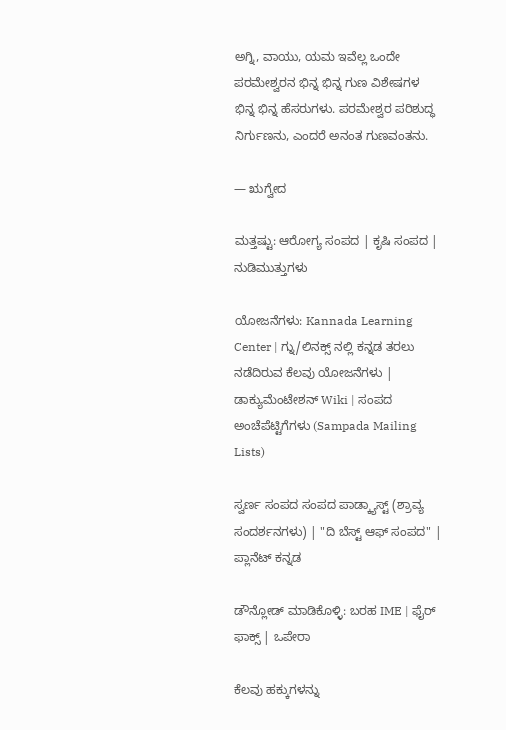ಅಗ್ನಿ, ವಾಯು, ಯಮ ಇವೆಲ್ಲ ಒಂದೇ ಪರಮೇಶ್ವರನ ಭಿನ್ನ ಭಿನ್ನ ಗುಣ ವಿಶೇಷಗಳ ಭಿನ್ನ ಭಿನ್ನ ಹೆಸರುಗಳು. ಪರಮೇಶ್ವರ ಪರಿಶುದ್ಧ ನಿರ್ಗುಣನು, ಎಂದರೆ ಅನಂತ ಗುಣವಂತನು.

— ಋಗ್ವೇದ

ಮತ್ತಷ್ಟು: ಆರೋಗ್ಯ ಸಂಪದ | ಕೃಷಿ ಸಂಪದ | ನುಡಿಮುತ್ತುಗಳು

ಯೋಜನೆಗಳು: Kannada Learning Center | ಗ್ನು/ಲಿನಕ್ಸ್ ನಲ್ಲಿ ಕನ್ನಡ ತರಲು ನಡೆದಿರುವ ಕೆಲವು ಯೋಜನೆಗಳು | ಡಾಕ್ಯುಮೆಂಟೇಶನ್ Wiki | ಸಂಪದ ಅಂಚೆಪೆಟ್ಟಿಗೆಗಳು (Sampada Mailing Lists)

ಸ್ವರ್ಣ ಸಂಪದ ಸಂಪದ ಪಾಡ್ಕ್ಯಾಸ್ಟ್ (ಶ್ರಾವ್ಯ ಸಂದರ್ಶನಗಳು) | "ದಿ ಬೆಸ್ಟ್ ಆಫ್ ಸಂಪದ" | ಪ್ಲಾನೆಟ್ ಕನ್ನಡ

ಡೌನ್ಲೋಡ್ ಮಾಡಿಕೊಳ್ಳಿ: ಬರಹ IME | ಫೈರ್ ಫಾಕ್ಸ್ | ಒಪೇರಾ

ಕೆಲವು ಹಕ್ಕುಗಳನ್ನು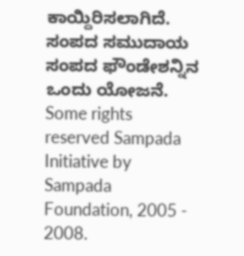ಕಾಯ್ದಿರಿಸಲಾಗಿದೆ. ಸಂಪದ ಸಮುದಾಯ ಸಂಪದ ಫೌಂಡೇಶನ್ನಿನ ಒಂದು ಯೋಜನೆ.
Some rights reserved Sampada Initiative by Sampada Foundation, 2005 - 2008.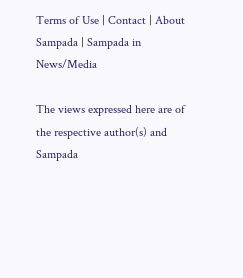Terms of Use | Contact | About Sampada | Sampada in News/Media

The views expressed here are of the respective author(s) and Sampada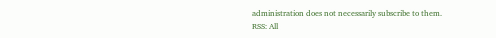administration does not necessarily subscribe to them.
RSS: All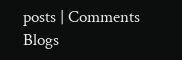posts | Comments
Blogs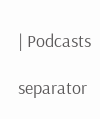| Podcasts

separator